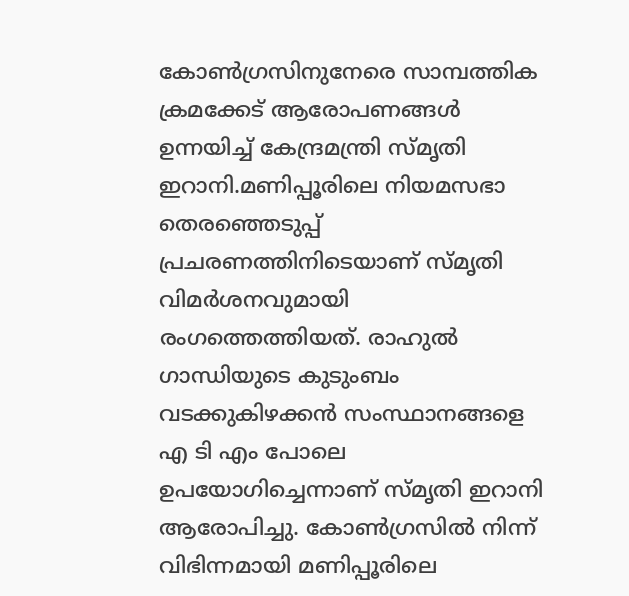കോണ്‍ഗ്രസിനുനേരെ സാമ്പത്തിക ക്രമക്കേട് ആരോപണങ്ങൾ ഉന്നയിച്ച് കേന്ദ്രമന്ത്രി സ്മൃതി ഇറാനി.മണിപ്പൂരിലെ നിയമസഭാ തെരഞ്ഞെടുപ്പ് പ്രചരണത്തിനിടെയാണ് സ്മൃതി വിമർശനവുമായി രംഗത്തെത്തിയത്. രാഹുല്‍ ഗാന്ധിയുടെ കുടുംബം വടക്കുകിഴക്കന്‍ സംസ്ഥാനങ്ങളെ എ ടി എം പോലെ ഉപയോഗിച്ചെന്നാണ് സ്മൃതി ഇറാനി ആരോപിച്ചു. കോണ്‍ഗ്രസില്‍ നിന്ന് വിഭിന്നമായി മണിപ്പൂരിലെ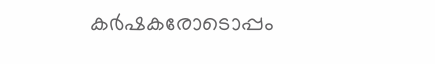കര്‍ഷകരോടൊപ്പം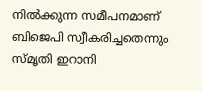നില്‍ക്കുന്ന സമീപനമാണ് ബിജെപി സ്വീകരിച്ചതെന്നും സ്മൃതി ഇറാനി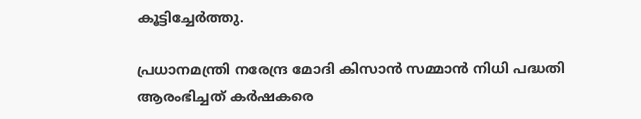കൂട്ടിച്ചേര്‍ത്തു.

പ്രധാനമന്ത്രി നരേന്ദ്ര മോദി കിസാന്‍ സമ്മാന്‍ നിധി പദ്ധതി ആരംഭിച്ചത് കര്‍ഷകരെ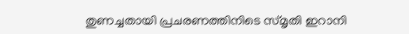തുണച്ചതായി പ്രചരണത്തിനിടെ സ്മൃതി ഇറാനി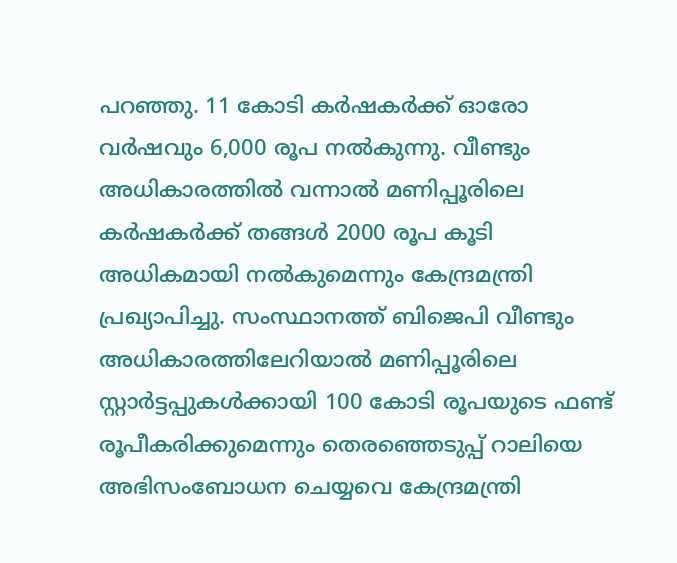പറഞ്ഞു. 11 കോടി കര്‍ഷകര്‍ക്ക് ഓരോ വര്‍ഷവും 6,000 രൂപ നല്‍കുന്നു. വീണ്ടും അധികാരത്തില്‍ വന്നാല്‍ മണിപ്പൂരിലെ കര്‍ഷകര്‍ക്ക് തങ്ങള്‍ 2000 രൂപ കൂടി അധികമായി നല്‍കുമെന്നും കേന്ദ്രമന്ത്രി പ്രഖ്യാപിച്ചു. സംസ്ഥാനത്ത് ബിജെപി വീണ്ടും അധികാരത്തിലേറിയാല്‍ മണിപ്പൂരിലെ സ്റ്റാര്‍ട്ടപ്പുകള്‍ക്കായി 100 കോടി രൂപയുടെ ഫണ്ട് രൂപീകരിക്കുമെന്നും തെരഞ്ഞെടുപ്പ് റാലിയെ അഭിസംബോധന ചെയ്യവെ കേന്ദ്രമന്ത്രി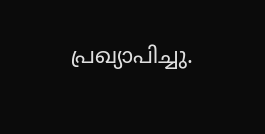പ്രഖ്യാപിച്ചു.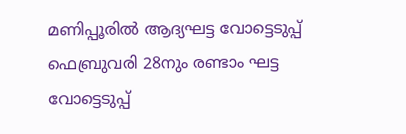മണിപ്പൂരില്‍ ആദ്യഘട്ട വോട്ടെടുപ്പ് ഫെബ്രുവരി 28നും രണ്ടാം ഘട്ട വോട്ടെടുപ്പ്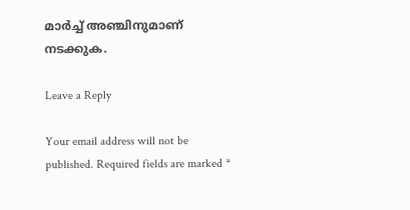മാര്‍ച്ച് അഞ്ചിനുമാണ് നടക്കുക.

Leave a Reply

Your email address will not be published. Required fields are marked *